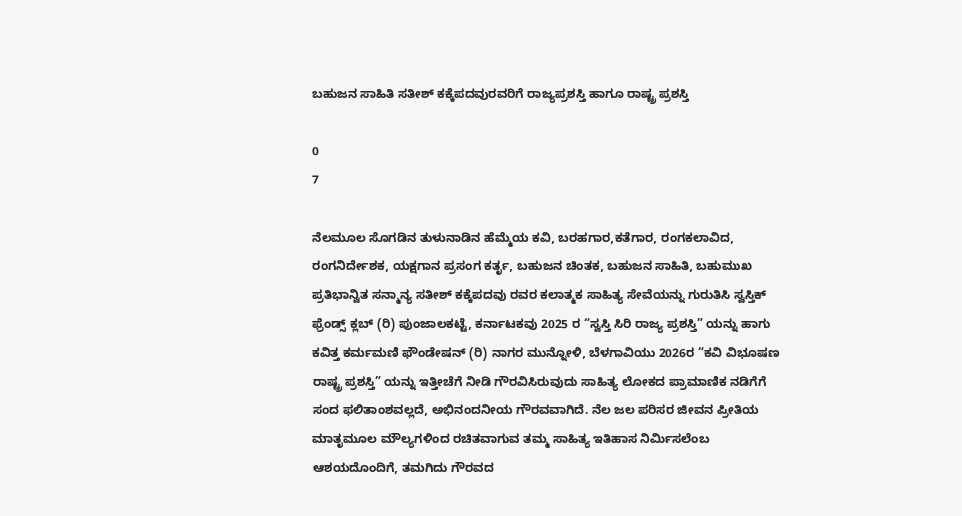ಬಹುಜನ ಸಾಹಿತಿ ಸತೀಶ್ ಕಕ್ಕೆಪದವುರವರಿಗೆ ರಾಜ್ಯಪ್ರಶಸ್ತಿ ಹಾಗೂ ರಾಷ್ಟ್ರ ಪ್ರಶಸ್ತಿ

0
7

ನೆಲಮೂಲ ಸೊಗಡಿನ ತುಳುನಾಡಿನ ಹೆಮ್ಮೆಯ ಕವಿ, ಬರಹಗಾರ,ಕತೆಗಾರ, ರಂಗಕಲಾವಿದ, ರಂಗನಿರ್ದೇಶಕ, ಯಕ್ಷಗಾನ ಪ್ರಸಂಗ ಕರ್ತೃ, ಬಹುಜನ ಚಿಂತಕ, ಬಹುಜನ ಸಾಹಿತಿ, ಬಹುಮುಖ ಪ್ರತಿಭಾನ್ವಿತ ಸನ್ಮಾನ್ಯ ಸತೀಶ್ ಕಕ್ಕೆಪದವು ರವರ ಕಲಾತ್ಮಕ ಸಾಹಿತ್ಯ ಸೇವೆಯನ್ನು ಗುರುತಿಸಿ ಸ್ವಸ್ತಿಕ್ ಫ್ರೆಂಡ್ಸ್ ಕ್ಲಬ್ (ರಿ) ಪುಂಜಾಲಕಟ್ಟೆ, ಕರ್ನಾಟಕವು 2025 ರ “ಸ್ವಸ್ತಿ ಸಿರಿ ರಾಜ್ಯ ಪ್ರಶಸ್ತಿ” ಯನ್ನು ಹಾಗು ಕವಿತ್ತ ಕರ್ಮಮಣಿ ಫೌಂಡೇಷನ್ (ರಿ) ನಾಗರ ಮುನ್ನೋಳಿ, ಬೆಳಗಾವಿಯು 2026ರ “ಕವಿ ವಿಭೂಷಣ ರಾಷ್ಟ್ರ ಪ್ರಶಸ್ತಿ” ಯನ್ನು ಇತ್ತೀಚೆಗೆ ನೀಡಿ ಗೌರವಿಸಿರುವುದು ಸಾಹಿತ್ಯ ಲೋಕದ ಪ್ರಾಮಾಣಿಕ ನಡಿಗೆಗೆ ಸಂದ ಫಲಿತಾಂಶವಲ್ಲದೆ, ಅಭಿನಂದನೀಯ ಗೌರವವಾಗಿದೆ. ನೆಲ ಜಲ ಪರಿಸರ ಜೀವನ ಪ್ರೀತಿಯ ಮಾತೃಮೂಲ ಮೌಲ್ಯಗಳಿಂದ ರಚಿತವಾಗುವ ತಮ್ಮ ಸಾಹಿತ್ಯ ಇತಿಹಾಸ ನಿರ್ಮಿಸಲೆಂಬ ಆಶಯದೊಂದಿಗೆ, ತಮಗಿದು ಗೌರವದ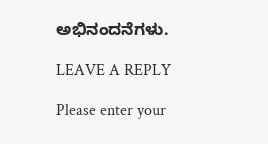ಅಭಿನಂದನೆಗಳು.

LEAVE A REPLY

Please enter your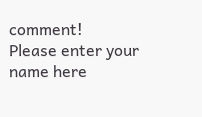comment!
Please enter your name here